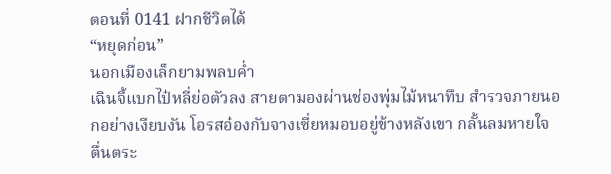ตอนที่ 0141 ฝากชีวิตได้
“หยุดก่อน”
นอกเมืองเล็กยามพลบค่ำ
เฉินจี้แบกไป๋หลี่ย่อตัวลง สายตามองผ่านช่องพุ่มไม้หนาทึบ สำรวจภายนอกอย่างเงียบงัน โอรสอ๋องกับจางเซี่ยหมอบอยู่ข้างหลังเขา กลั้นลมหายใจ ตื่นตระ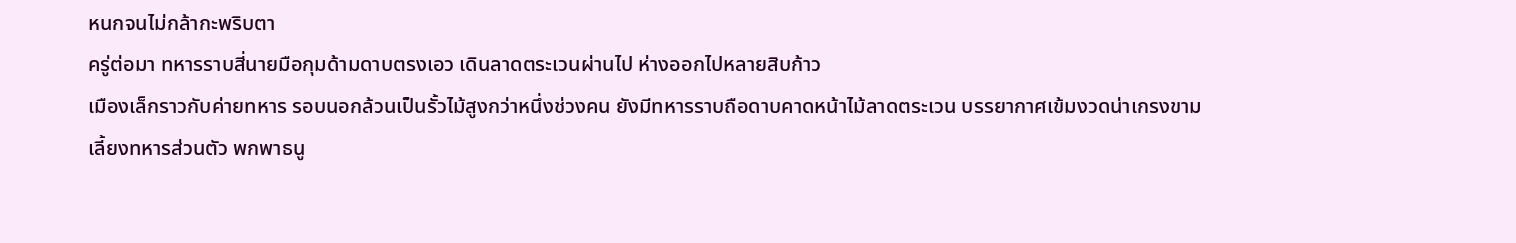หนกจนไม่กล้ากะพริบตา
ครู่ต่อมา ทหารราบสี่นายมือกุมด้ามดาบตรงเอว เดินลาดตระเวนผ่านไป ห่างออกไปหลายสิบก้าว
เมืองเล็กราวกับค่ายทหาร รอบนอกล้วนเป็นรั้วไม้สูงกว่าหนึ่งช่วงคน ยังมีทหารราบถือดาบคาดหน้าไม้ลาดตระเวน บรรยากาศเข้มงวดน่าเกรงขาม
เลี้ยงทหารส่วนตัว พกพาธนู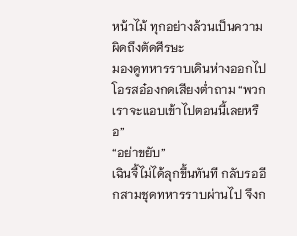หน้าไม้ ทุกอย่างล้วนเป็นความผิดถึงตัดศีรษะ
มองดูทหารราบเดินห่างออกไป โอรสอ๋องกดเสียงต่ำถาม “พวกเราจะแอบเข้าไปตอนนี้เลยหรือ”
“อย่าขยับ”
เฉินจี้ไม่ได้ลุกขึ้นทันที กลับรออีกสามชุดทหารราบผ่านไป จึงก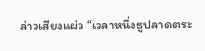ล่าวเสียงแผ่ว “เวลาหนึ่งธูปลาดตระ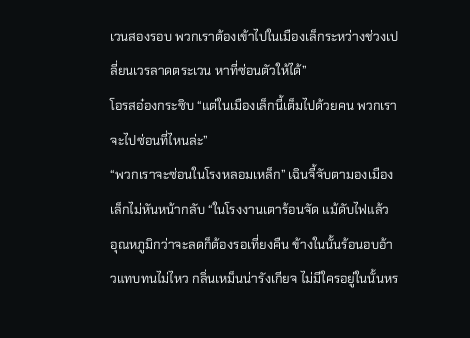เวนสองรอบ พวกเราต้องเข้าไปในเมืองเล็กระหว่างช่วงเปลี่ยนเวรลาดตระเวน หาที่ซ่อนตัวให้ได้”
โอรสอ๋องกระซิบ “แต่ในเมืองเล็กนี้เต็มไปด้วยคน พวกเราจะไปซ่อนที่ไหนล่ะ”
“พวกเราจะซ่อนในโรงหลอมเหล็ก” เฉินจี้จับตามองเมืองเล็กไม่หันหน้ากลับ “ในโรงงานเตาร้อนจัด แม้ดับไฟแล้ว อุณหภูมิกว่าจะลดก็ต้องรอเที่ยงคืน ข้างในนั้นร้อนอบอ้าวแทบทนไม่ไหว กลิ่นเหม็นน่ารังเกียจ ไม่มีใครอยู่ในนั้นหร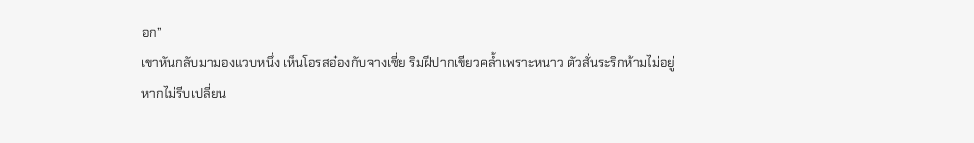อก”
เขาหันกลับมามองแวบหนึ่ง เห็นโอรสอ๋องกับจางเซี่ย ริมฝีปากเขียวคล้ำเพราะหนาว ตัวสั่นระริกห้ามไม่อยู่
หากไม่รีบเปลี่ยน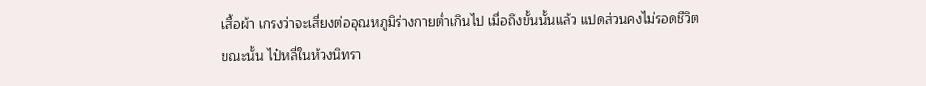เสื้อผ้า เกรงว่าจะเสี่ยงต่ออุณหภูมิร่างกายต่ำเกินไป เมื่อถึงขั้นนั้นแล้ว แปดส่วนคงไม่รอดชีวิต
ขณะนั้น ไป๋หลี่ในห้วงนิทรา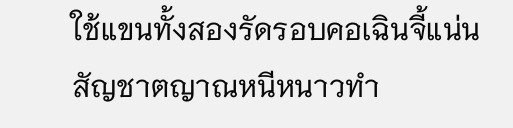ใช้แขนทั้งสองรัดรอบคอเฉินจี้แน่น สัญชาตญาณหนีหนาวทำ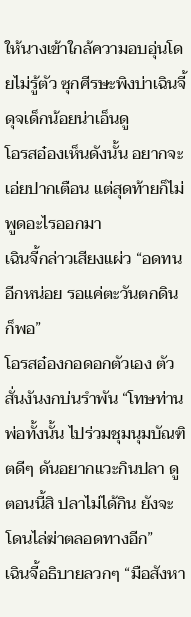ให้นางเข้าใกล้ความอบอุ่นโดยไม่รู้ตัว ซุกศีรษะพิงบ่าเฉินจี้ ดุจเด็กน้อยน่าเอ็นดู
โอรสอ๋องเห็นดังนั้น อยากจะเอ่ยปากเตือน แต่สุดท้ายก็ไม่พูดอะไรออกมา
เฉินจี้กล่าวเสียงแผ่ว “อดทนอีกหน่อย รอแค่ตะวันตกดินก็พอ”
โอรสอ๋องกอดอกตัวเอง ตัวสั่นงันงกบ่นรำพัน “โทษท่านพ่อทั้งนั้น ไปร่วมชุมนุมบัณฑิตดีๆ ดันอยากแวะกินปลา ดูตอนนี้สิ ปลาไม่ได้กิน ยังจะโดนไล่ฆ่าตลอดทางอีก”
เฉินจี้อธิบายลวกๆ “มือสังหา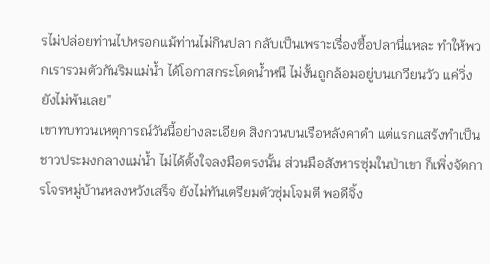รไม่ปล่อยท่านไปหรอกแม้ท่านไม่กินปลา กลับเป็นเพราะเรื่องซื้อปลานี่แหละ ทำให้พวกเรารวมตัวกันริมแม่น้ำ ได้โอกาสกระโดดน้ำหนี ไม่งั้นถูกล้อมอยู่บนเกวียนวัว แค่วิ่งยังไม่พ้นเลย”
เขาทบทวนเหตุการณ์วันนี้อย่างละเอียด สิงกวนบนเรือหลังคาดำ แต่แรกแสร้งทำเป็นชาวประมงกลางแม่น้ำ ไม่ได้ตั้งใจลงมือตรงนั้น ส่วนมือสังหารซุ่มในป่าเขา ก็เพิ่งจัดการโจรหมู่บ้านหลงหวังเสร็จ ยังไม่ทันเตรียมตัวซุ่มโจมตี พอดีจิ้ง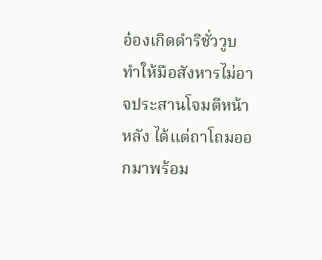อ๋องเกิดดำริชั่ววูบ ทำให้มือสังหารไม่อาจประสานโจมตีหน้าหลัง ได้แต่ถาโถมออกมาพร้อม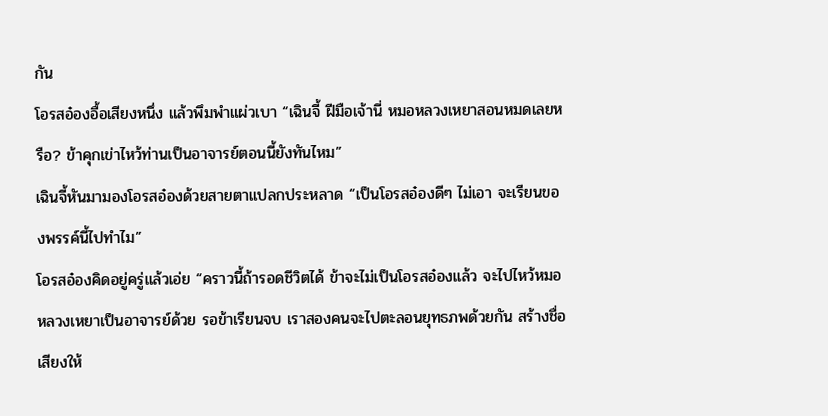กัน
โอรสอ๋องอื้อเสียงหนึ่ง แล้วพึมพำแผ่วเบา “เฉินจี้ ฝีมือเจ้านี่ หมอหลวงเหยาสอนหมดเลยหรือ? ข้าคุกเข่าไหว้ท่านเป็นอาจารย์ตอนนี้ยังทันไหม”
เฉินจี้หันมามองโอรสอ๋องด้วยสายตาแปลกประหลาด “เป็นโอรสอ๋องดีๆ ไม่เอา จะเรียนของพรรค์นี้ไปทำไม”
โอรสอ๋องคิดอยู่ครู่แล้วเอ่ย “คราวนี้ถ้ารอดชีวิตได้ ข้าจะไม่เป็นโอรสอ๋องแล้ว จะไปไหว้หมอหลวงเหยาเป็นอาจารย์ด้วย รอข้าเรียนจบ เราสองคนจะไปตะลอนยุทธภพด้วยกัน สร้างชื่อเสียงให้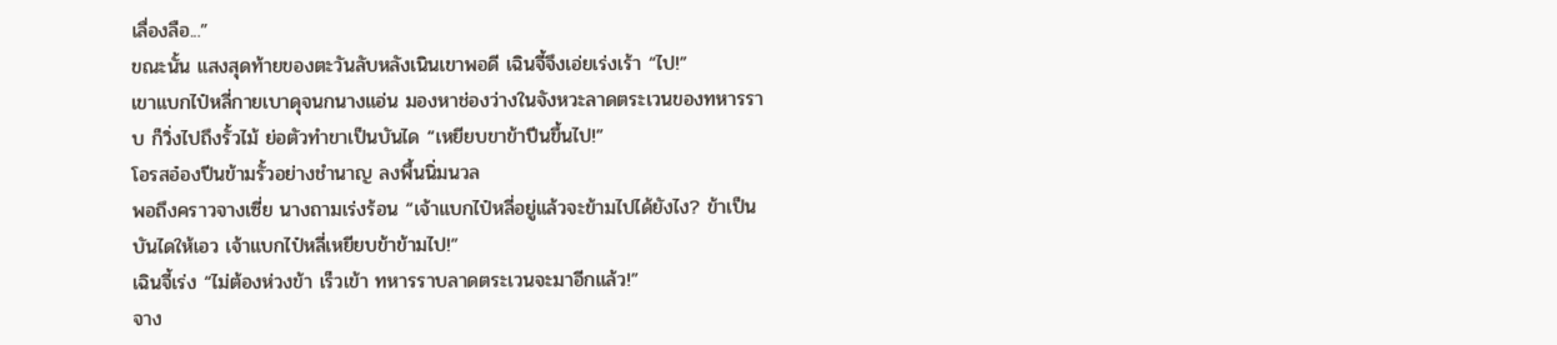เลื่องลือ...”
ขณะนั้น แสงสุดท้ายของตะวันลับหลังเนินเขาพอดี เฉินจี้จึงเอ่ยเร่งเร้า “ไป!”
เขาแบกไป๋หลี่กายเบาดุจนกนางแอ่น มองหาช่องว่างในจังหวะลาดตระเวนของทหารราบ ก็วิ่งไปถึงรั้วไม้ ย่อตัวทำขาเป็นบันได “เหยียบขาข้าปีนขึ้นไป!”
โอรสอ๋องปีนข้ามรั้วอย่างชำนาญ ลงพื้นนิ่มนวล
พอถึงคราวจางเซี่ย นางถามเร่งร้อน “เจ้าแบกไป๋หลี่อยู่แล้วจะข้ามไปได้ยังไง? ข้าเป็นบันไดให้เอว เจ้าแบกไป๋หลี่เหยียบข้าข้ามไป!”
เฉินจี้เร่ง “ไม่ต้องห่วงข้า เร็วเข้า ทหารราบลาดตระเวนจะมาอีกแล้ว!”
จาง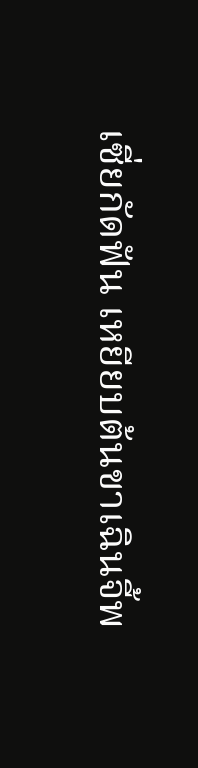เซี่ยกัดฟัน เหยียบต้นขาเฉินจี้พ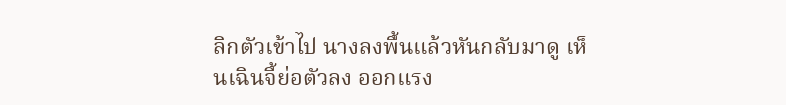ลิกตัวเข้าไป นางลงพื้นแล้วหันกลับมาดู เห็นเฉินจี้ย่อตัวลง ออกแรง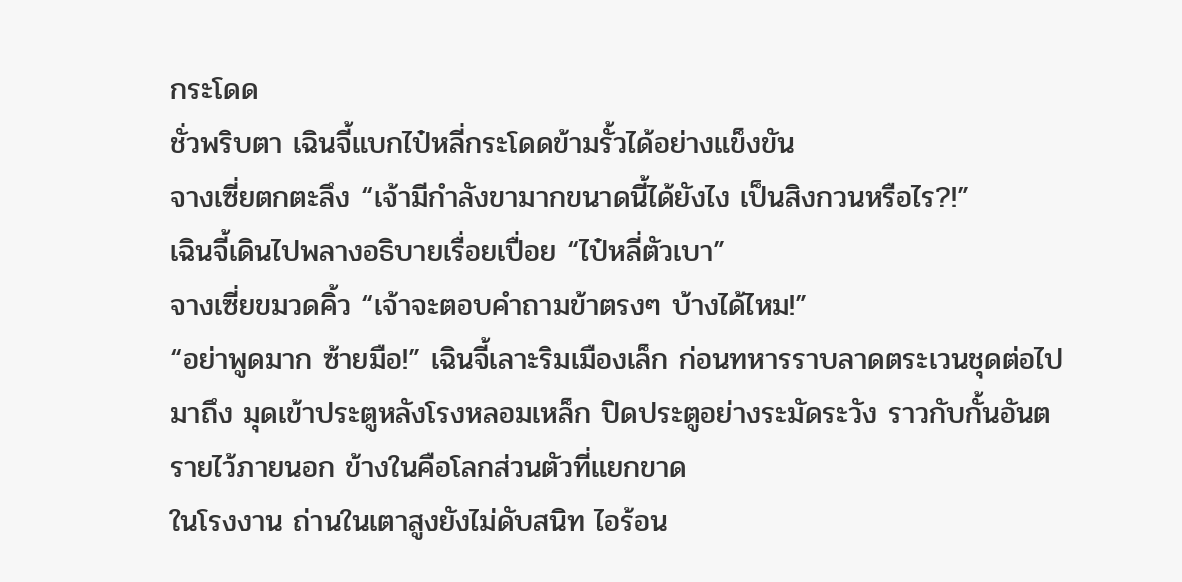กระโดด
ชั่วพริบตา เฉินจี้แบกไป๋หลี่กระโดดข้ามรั้วได้อย่างแข็งขัน
จางเซี่ยตกตะลึง “เจ้ามีกำลังขามากขนาดนี้ได้ยังไง เป็นสิงกวนหรือไร?!”
เฉินจี้เดินไปพลางอธิบายเรื่อยเปื่อย “ไป๋หลี่ตัวเบา”
จางเซี่ยขมวดคิ้ว “เจ้าจะตอบคำถามข้าตรงๆ บ้างได้ไหม!”
“อย่าพูดมาก ซ้ายมือ!” เฉินจี้เลาะริมเมืองเล็ก ก่อนทหารราบลาดตระเวนชุดต่อไปมาถึง มุดเข้าประตูหลังโรงหลอมเหล็ก ปิดประตูอย่างระมัดระวัง ราวกับกั้นอันตรายไว้ภายนอก ข้างในคือโลกส่วนตัวที่แยกขาด
ในโรงงาน ถ่านในเตาสูงยังไม่ดับสนิท ไอร้อน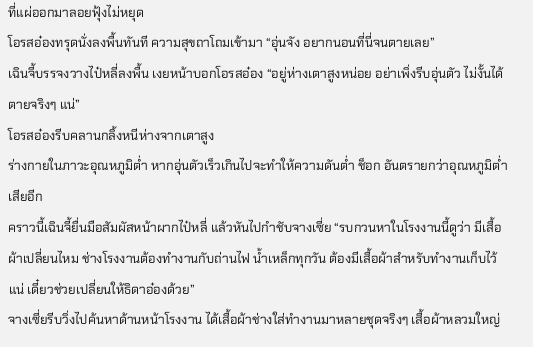ที่แผ่ออกมาลอยฟุ้งไม่หยุด
โอรสอ๋องทรุดนั่งลงพื้นทันที ความสุขถาโถมเข้ามา “อุ่นจัง อยากนอนที่นี่จนตายเลย”
เฉินจี้บรรจงวางไป๋หลี่ลงพื้น เงยหน้าบอกโอรสอ๋อง “อยู่ห่างเตาสูงหน่อย อย่าเพิ่งรีบอุ่นตัว ไม่งั้นได้ตายจริงๆ แน่”
โอรสอ๋องรีบคลานกลิ้งหนีห่างจากเตาสูง
ร่างกายในภาวะอุณหภูมิต่ำ หากอุ่นตัวเร็วเกินไปจะทำให้ความดันต่ำ ช็อก อันตรายกว่าอุณหภูมิต่ำเสียอีก
คราวนี้เฉินจี้ยื่นมือสัมผัสหน้าผากไป๋หลี่ แล้วหันไปกำชับจางเซี่ย “รบกวนหาในโรงงานนี้ดูว่า มีเสื้อผ้าเปลี่ยนไหม ช่างโรงงานต้องทำงานกับถ่านไฟ น้ำเหล็กทุกวัน ต้องมีเสื้อผ้าสำหรับทำงานเก็บไว้แน่ เดี๋ยวช่วยเปลี่ยนให้ธิดาอ๋องด้วย”
จางเซี่ยรีบวิ่งไปค้นหาด้านหน้าโรงงาน ได้เสื้อผ้าช่างใส่ทำงานมาหลายชุดจริงๆ เสื้อผ้าหลวมใหญ่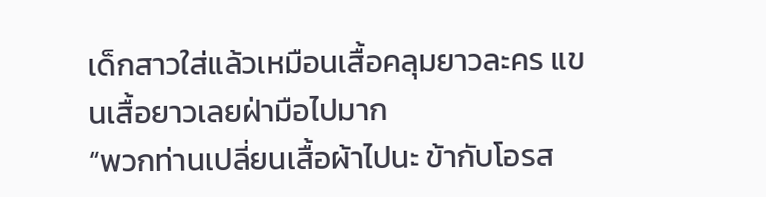เด็กสาวใส่แล้วเหมือนเสื้อคลุมยาวละคร แขนเสื้อยาวเลยฝ่ามือไปมาก
“พวกท่านเปลี่ยนเสื้อผ้าไปนะ ข้ากับโอรส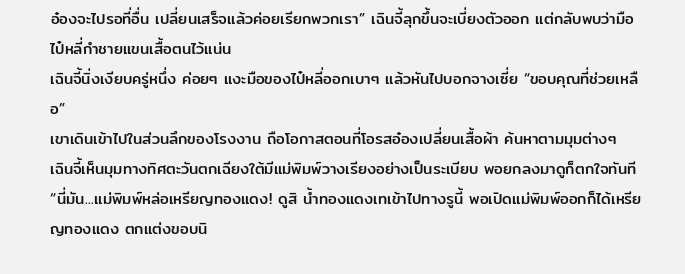อ๋องจะไปรอที่อื่น เปลี่ยนเสร็จแล้วค่อยเรียกพวกเรา” เฉินจี้ลุกขึ้นจะเบี่ยงตัวออก แต่กลับพบว่ามือไป๋หลี่กำชายแขนเสื้อตนไว้แน่น
เฉินจี้นิ่งเงียบครู่หนึ่ง ค่อยๆ แงะมือของไป๋หลี่ออกเบาๆ แล้วหันไปบอกจางเซี่ย “ขอบคุณที่ช่วยเหลือ”
เขาเดินเข้าไปในส่วนลึกของโรงงาน ถือโอกาสตอนที่โอรสอ๋องเปลี่ยนเสื้อผ้า ค้นหาตามมุมต่างๆ
เฉินจี้เห็นมุมทางทิศตะวันตกเฉียงใต้มีแม่พิมพ์วางเรียงอย่างเป็นระเบียบ พอยกลงมาดูก็ตกใจทันที “นี่มัน...แม่พิมพ์หล่อเหรียญทองแดง! ดูสิ น้ำทองแดงเทเข้าไปทางรูนี้ พอเปิดแม่พิมพ์ออกก็ได้เหรียญทองแดง ตกแต่งขอบนิ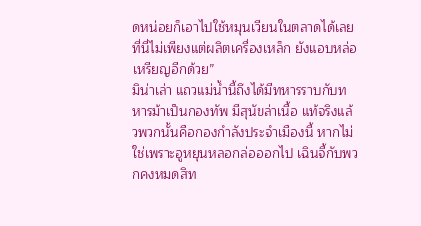ดหน่อยก็เอาไปใช้หมุนเวียนในตลาดได้เลย ที่นี่ไม่เพียงแต่ผลิตเครื่องเหล็ก ยังแอบหล่อเหรียญอีกด้วย”
มิน่าเล่า แถวแม่น้ำนี้ถึงได้มีทหารราบกับทหารม้าเป็นกองทัพ มีสุนัขล่าเนื้อ แท้จริงแล้วพวกนั้นคือกองกำลังประจำเมืองนี้ หากไม่ใช่เพราะอูหยุนหลอกล่อออกไป เฉินจี้กับพวกคงหมดสิท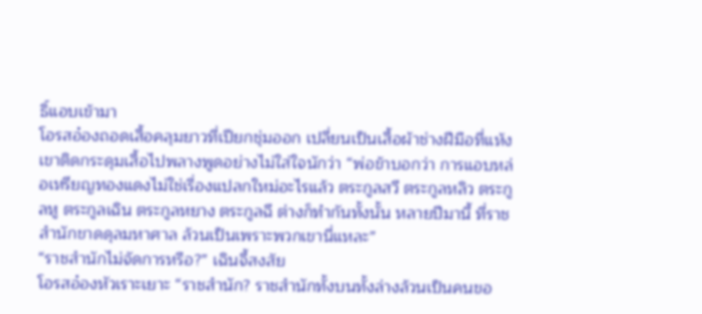ธิ์แอบเข้ามา
โอรสอ๋องถอดเสื้อคลุมยาวที่เปียกชุ่มออก เปลี่ยนเป็นเสื้อผ้าช่างฝีมือที่แห้ง เขาติดกระดุมเสื้อไปพลางพูดอย่างไม่ใส่ใจนักว่า “พ่อข้าบอกว่า การแอบหล่อเหรียญทองแดงไม่ใช่เรื่องแปลกใหม่อะไรแล้ว ตระกูลสวี ตระกูลหลิว ตระกูลหู ตระกูลเฉิน ตระกูลหยาง ตระกูลฉี ต่างก็ทำกันทั้งนั้น หลายปีมานี้ ที่ราชสำนักขาดดุลมหาศาล ล้วนเป็นเพราะพวกเขานี่แหละ”
“ราชสำนักไม่จัดการหรือ?” เฉินจี้สงสัย
โอรสอ๋องหัวเราะเยาะ “ราชสำนัก? ราชสำนักทั้งบนทั้งล่างล้วนเป็นคนขอ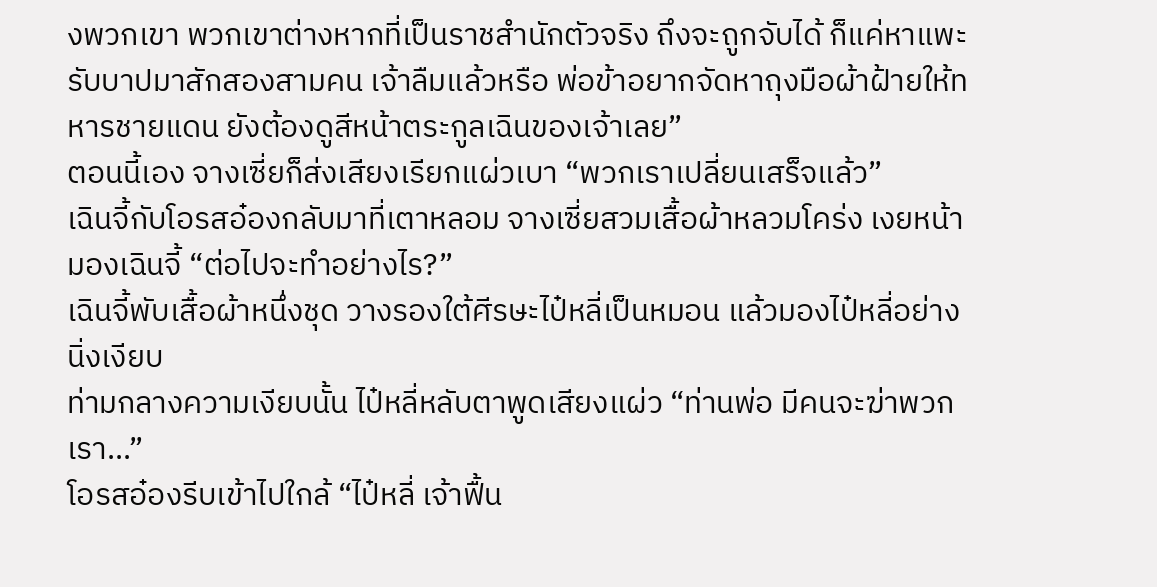งพวกเขา พวกเขาต่างหากที่เป็นราชสำนักตัวจริง ถึงจะถูกจับได้ ก็แค่หาแพะรับบาปมาสักสองสามคน เจ้าลืมแล้วหรือ พ่อข้าอยากจัดหาถุงมือผ้าฝ้ายให้ทหารชายแดน ยังต้องดูสีหน้าตระกูลเฉินของเจ้าเลย”
ตอนนี้เอง จางเซี่ยก็ส่งเสียงเรียกแผ่วเบา “พวกเราเปลี่ยนเสร็จแล้ว”
เฉินจี้กับโอรสอ๋องกลับมาที่เตาหลอม จางเซี่ยสวมเสื้อผ้าหลวมโคร่ง เงยหน้ามองเฉินจี้ “ต่อไปจะทำอย่างไร?”
เฉินจี้พับเสื้อผ้าหนึ่งชุด วางรองใต้ศีรษะไป๋หลี่เป็นหมอน แล้วมองไป๋หลี่อย่างนิ่งเงียบ
ท่ามกลางความเงียบนั้น ไป๋หลี่หลับตาพูดเสียงแผ่ว “ท่านพ่อ มีคนจะฆ่าพวกเรา...”
โอรสอ๋องรีบเข้าไปใกล้ “ไป๋หลี่ เจ้าฟื้น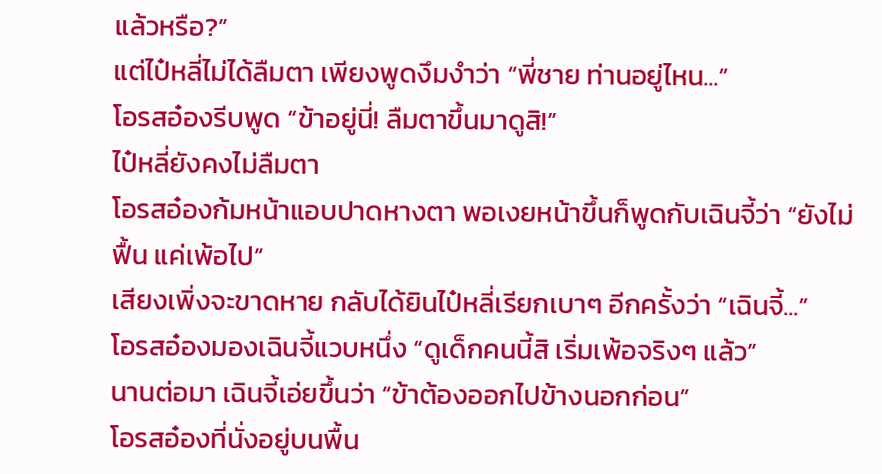แล้วหรือ?”
แต่ไป๋หลี่ไม่ได้ลืมตา เพียงพูดงึมงำว่า “พี่ชาย ท่านอยู่ไหน...”
โอรสอ๋องรีบพูด “ข้าอยู่นี่! ลืมตาขึ้นมาดูสิ!”
ไป๋หลี่ยังคงไม่ลืมตา
โอรสอ๋องก้มหน้าแอบปาดหางตา พอเงยหน้าขึ้นก็พูดกับเฉินจี้ว่า “ยังไม่ฟื้น แค่เพ้อไป”
เสียงเพิ่งจะขาดหาย กลับได้ยินไป๋หลี่เรียกเบาๆ อีกครั้งว่า “เฉินจี้...”
โอรสอ๋องมองเฉินจี้แวบหนึ่ง “ดูเด็กคนนี้สิ เริ่มเพ้อจริงๆ แล้ว”
นานต่อมา เฉินจี้เอ่ยขึ้นว่า “ข้าต้องออกไปข้างนอกก่อน”
โอรสอ๋องที่นั่งอยู่บนพื้น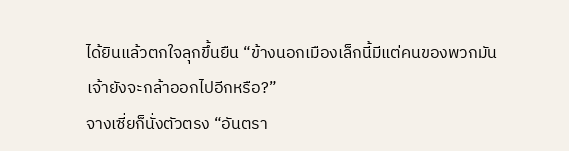ได้ยินแล้วตกใจลุกขึ้นยืน “ข้างนอกเมืองเล็กนี้มีแต่คนของพวกมัน เจ้ายังจะกล้าออกไปอีกหรือ?”
จางเซี่ยก็นั่งตัวตรง “อันตรา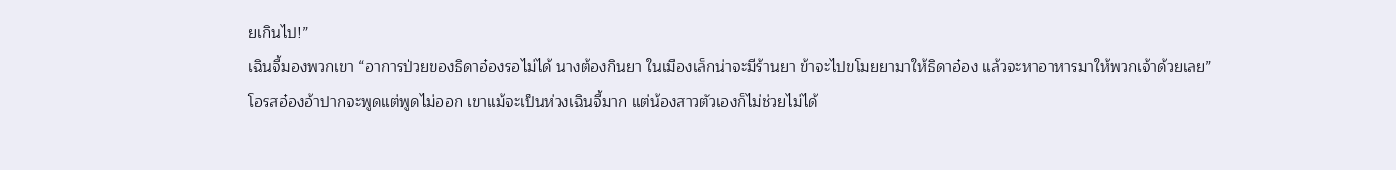ยเกินไป!”
เฉินจี้มองพวกเขา “อาการป่วยของธิดาอ๋องรอไม่ได้ นางต้องกินยา ในเมืองเล็กน่าจะมีร้านยา ข้าจะไปขโมยยามาให้ธิดาอ๋อง แล้วจะหาอาหารมาให้พวกเจ้าด้วยเลย”
โอรสอ๋องอ้าปากจะพูดแต่พูดไม่ออก เขาแม้จะเป็นห่วงเฉินจี้มาก แต่น้องสาวตัวเองก็ไม่ช่วยไม่ได้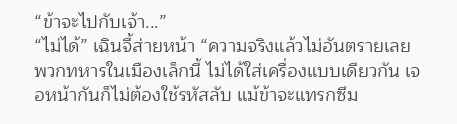“ข้าจะไปกับเจ้า...”
“ไม่ได้” เฉินจี้ส่ายหน้า “ความจริงแล้วไม่อันตรายเลย พวกทหารในเมืองเล็กนี้ ไม่ได้ใส่เครื่องแบบเดียวกัน เจอหน้ากันก็ไม่ต้องใช้รหัสลับ แม้ข้าจะแทรกซึม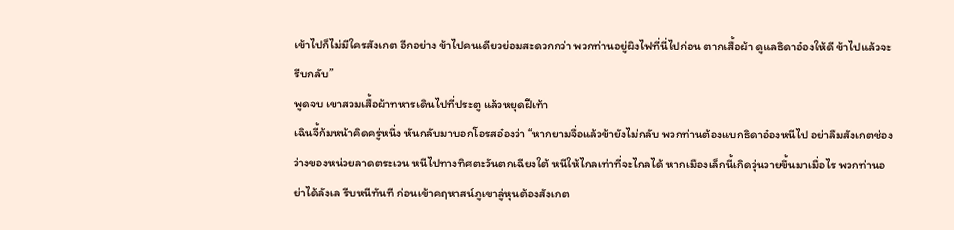เข้าไปก็ไม่มีใครสังเกต อีกอย่าง ข้าไปคนเดียวย่อมสะดวกกว่า พวกท่านอยู่ผิงไฟที่นี่ไปก่อน ตากเสื้อผ้า ดูแลธิดาอ๋องให้ดี ข้าไปแล้วจะรีบกลับ”
พูดจบ เขาสวมเสื้อผ้าทหารเดินไปที่ประตู แล้วหยุดฝีเท้า
เฉินจี้ก้มหน้าคิดครู่หนึ่ง หันกลับมาบอกโอรสอ๋องว่า “หากยามจื่อแล้วข้ายังไม่กลับ พวกท่านต้องแบกธิดาอ๋องหนีไป อย่าลืมสังเกตช่องว่างของหน่วยลาดตระเวน หนีไปทางทิศตะวันตกเฉียงใต้ หนีให้ไกลเท่าที่จะไกลได้ หากเมืองเล็กนี้เกิดวุ่นวายขึ้นมาเมื่อไร พวกท่านอย่าได้ลังเล รีบหนีทันที ก่อนเข้าคฤหาสน์ภูเขาลู่หุนต้องสังเกต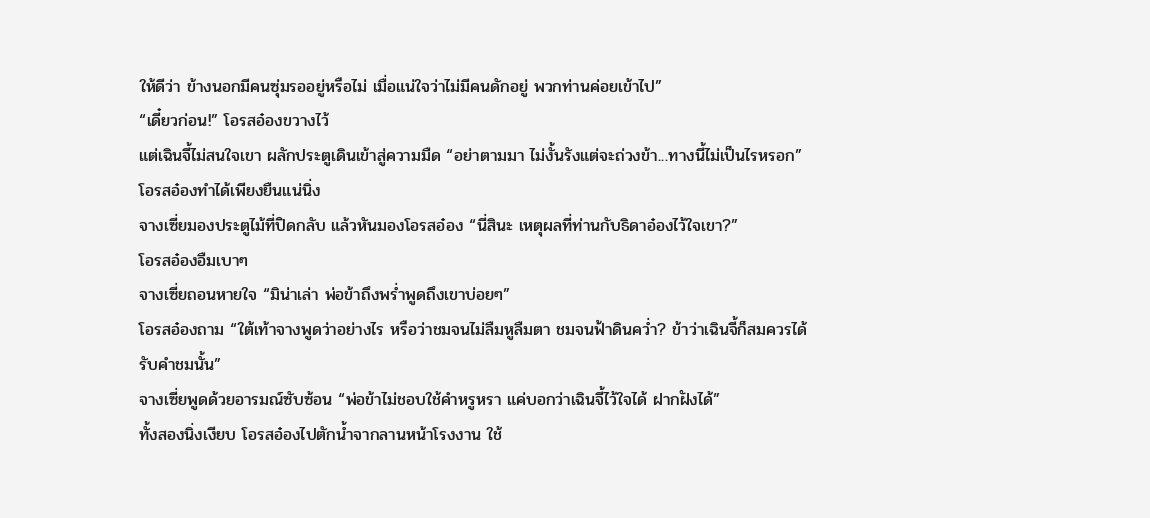ให้ดีว่า ข้างนอกมีคนซุ่มรออยู่หรือไม่ เมื่อแน่ใจว่าไม่มีคนดักอยู่ พวกท่านค่อยเข้าไป”
“เดี๋ยวก่อน!” โอรสอ๋องขวางไว้
แต่เฉินจี้ไม่สนใจเขา ผลักประตูเดินเข้าสู่ความมืด “อย่าตามมา ไม่งั้นรังแต่จะถ่วงข้า...ทางนี้ไม่เป็นไรหรอก”
โอรสอ๋องทำได้เพียงยืนแน่นิ่ง
จางเซี่ยมองประตูไม้ที่ปิดกลับ แล้วหันมองโอรสอ๋อง “นี่สินะ เหตุผลที่ท่านกับธิดาอ๋องไว้ใจเขา?”
โอรสอ๋องอืมเบาๆ
จางเซี่ยถอนหายใจ “มิน่าเล่า พ่อข้าถึงพร่ำพูดถึงเขาบ่อยๆ”
โอรสอ๋องถาม “ใต้เท้าจางพูดว่าอย่างไร หรือว่าชมจนไม่ลืมหูลืมตา ชมจนฟ้าดินคว่ำ? ข้าว่าเฉินจี้ก็สมควรได้รับคำชมนั้น”
จางเซี่ยพูดด้วยอารมณ์ซับซ้อน “พ่อข้าไม่ชอบใช้คำหรูหรา แค่บอกว่าเฉินจี้ไว้ใจได้ ฝากฝังได้”
ทั้งสองนิ่งเงียบ โอรสอ๋องไปตักน้ำจากลานหน้าโรงงาน ใช้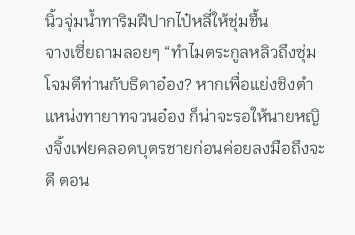นิ้วจุ่มน้ำทาริมฝีปากไป๋หลี่ให้ชุ่มชื้น
จางเซี่ยถามลอยๆ “ทำไมตระกูลหลิวถึงซุ่มโจมตีท่านกับธิดาอ๋อง? หากเพื่อแย่งชิงตำแหน่งทายาทจวนอ๋อง ก็น่าจะรอให้นายหญิงจิ้งเฟยคลอดบุตรชายก่อนค่อยลงมือถึงจะดี ตอน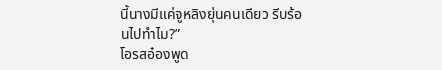นี้นางมีแค่จูหลิงยุ่นคนเดียว รีบร้อนไปทำไม?”
โอรสอ๋องพูด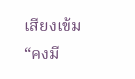เสียงเข้ม “คงมี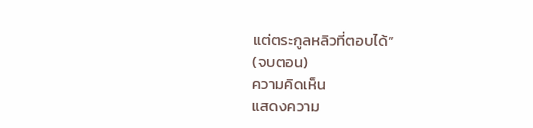แต่ตระกูลหลิวที่ตอบได้”
(จบตอน)
ความคิดเห็น
แสดงความ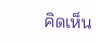คิดเห็น